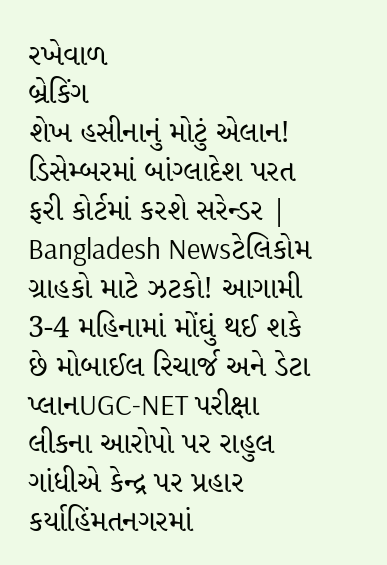રખેવાળ
બ્રેકિંગ
શેખ હસીનાનું મોટું એલાન! ડિસેમ્બરમાં બાંગ્લાદેશ પરત ફરી કોર્ટમાં કરશે સરેન્ડર | Bangladesh Newsટેલિકોમ ગ્રાહકો માટે ઝટકો! આગામી 3-4 મહિનામાં મોંઘું થઈ શકે છે મોબાઈલ રિચાર્જ અને ડેટા પ્લાનUGC-NET પરીક્ષા લીકના આરોપો પર રાહુલ ગાંધીએ કેન્દ્ર પર પ્રહાર કર્યાહિંમતનગરમાં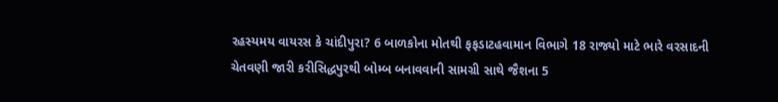રહસ્યમય વાયરસ કે ચાંદીપુરા? 6 બાળકોના મોતથી ફફડાટહવામાન વિભાગે 18 રાજ્યો માટે ભારે વરસાદની ચેતવણી જારી કરીસિદ્ધપુરથી બોમ્બ બનાવવાની સામગ્રી સાથે જૈશના 5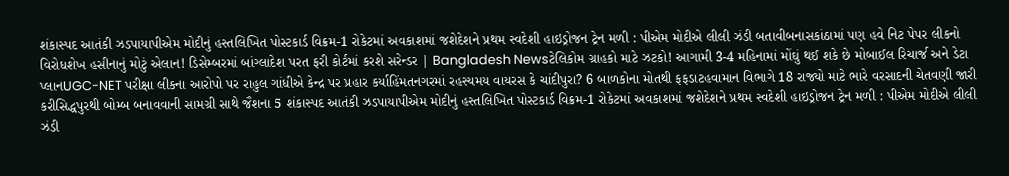શંકાસ્પદ આતંકી ઝડપાયાપીએમ મોદીનું હસ્તલિખિત પોસ્ટકાર્ડ વિક્રમ-1 રોકેટમાં અવકાશમાં જશેદેશને પ્રથમ સ્વદેશી હાઇડ્રોજન ટ્રેન મળી : પીએમ મોદીએ લીલી ઝંડી બતાવીબનાસકાંઠામાં પણ હવે નિટ પેપર લીકનો વિરોધશેખ હસીનાનું મોટું એલાન! ડિસેમ્બરમાં બાંગ્લાદેશ પરત ફરી કોર્ટમાં કરશે સરેન્ડર | Bangladesh Newsટેલિકોમ ગ્રાહકો માટે ઝટકો! આગામી 3-4 મહિનામાં મોંઘું થઈ શકે છે મોબાઈલ રિચાર્જ અને ડેટા પ્લાનUGC-NET પરીક્ષા લીકના આરોપો પર રાહુલ ગાંધીએ કેન્દ્ર પર પ્રહાર કર્યાહિંમતનગરમાં રહસ્યમય વાયરસ કે ચાંદીપુરા? 6 બાળકોના મોતથી ફફડાટહવામાન વિભાગે 18 રાજ્યો માટે ભારે વરસાદની ચેતવણી જારી કરીસિદ્ધપુરથી બોમ્બ બનાવવાની સામગ્રી સાથે જૈશના 5 શંકાસ્પદ આતંકી ઝડપાયાપીએમ મોદીનું હસ્તલિખિત પોસ્ટકાર્ડ વિક્રમ-1 રોકેટમાં અવકાશમાં જશેદેશને પ્રથમ સ્વદેશી હાઇડ્રોજન ટ્રેન મળી : પીએમ મોદીએ લીલી ઝંડી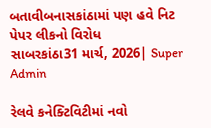બતાવીબનાસકાંઠામાં પણ હવે નિટ પેપર લીકનો વિરોધ
સાબરકાંઠા31 માર્ચ, 2026| Super Admin

રેલવે કનેક્ટિવિટીમાં નવો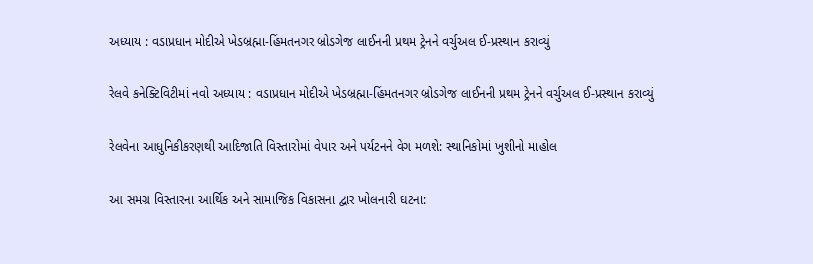અધ્યાય : વડાપ્રધાન મોદીએ ખેડબ્રહ્મા-હિંમતનગર બ્રોડગેજ લાઈનની પ્રથમ ટ્રેનને વર્ચુઅલ ઈ-પ્રસ્થાન કરાવ્યું

રેલવે કનેક્ટિવિટીમાં નવો અધ્યાય : વડાપ્રધાન મોદીએ ખેડબ્રહ્મા-હિંમતનગર બ્રોડગેજ લાઈનની પ્રથમ ટ્રેનને વર્ચુઅલ ઈ-પ્રસ્થાન કરાવ્યું

રેલવેના આધુનિકીકરણથી આદિજાતિ વિસ્તારોમાં વેપાર અને પર્યટનને વેગ મળશે: સ્થાનિકોમાં ખુશીનો માહોલ

આ સમગ્ર વિસ્તારના આર્થિક અને સામાજિક વિકાસના દ્વાર ખોલનારી ઘટના: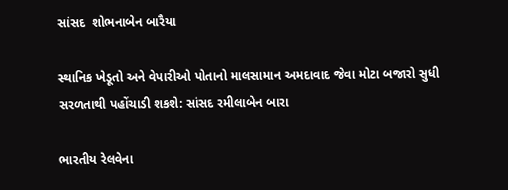સાંસદ  શોભનાબેન બારૈયા

સ્થાનિક ખેડૂતો અને વેપારીઓ પોતાનો માલસામાન અમદાવાદ જેવા મોટા બજારો સુધી સરળતાથી પહોંચાડી શકશે: સાંસદ રમીલાબેન બારા

ભારતીય રેલવેના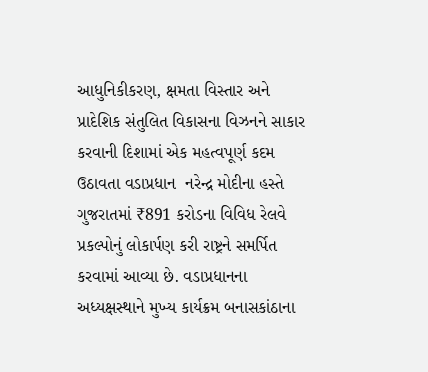આધુનિકીકરણ, ક્ષમતા વિસ્તાર અને પ્રાદેશિક સંતુલિત વિકાસના વિઝનને સાકાર કરવાની દિશામાં એક મહત્વપૂર્ણ કદમ ઉઠાવતા વડાપ્રધાન  નરેન્દ્ર મોદીના હસ્તે ગુજરાતમાં ₹891 કરોડના વિવિધ રેલવે પ્રકલ્પોનું લોકાર્પણ કરી રાષ્ટ્રને સમર્પિત કરવામાં આવ્યા છે. વડાપ્રધાનના અધ્યક્ષસ્થાને મુખ્ય કાર્યક્રમ બનાસકાંઠાના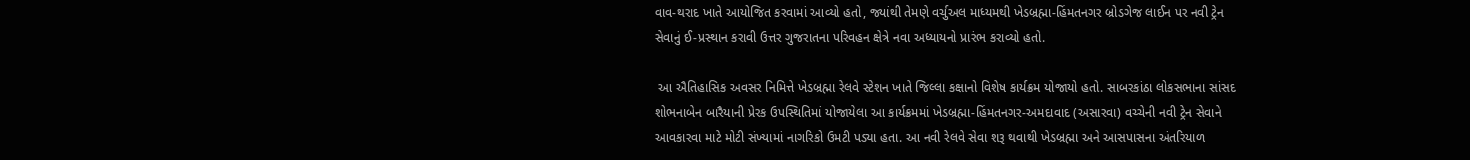વાવ-થરાદ ખાતે આયોજિત કરવામાં આવ્યો હતો, જ્યાંથી તેમણે વર્ચુઅલ માધ્યમથી ખેડબ્રહ્મા-હિંમતનગર બ્રોડગેજ લાઈન પર નવી ટ્રેન સેવાનું ઈ-પ્રસ્થાન કરાવી ઉત્તર ગુજરાતના પરિવહન ક્ષેત્રે નવા અધ્યાયનો પ્રારંભ કરાવ્યો હતો.

 આ ઐતિહાસિક અવસર નિમિત્તે ખેડબ્રહ્મા રેલવે સ્ટેશન ખાતે જિલ્લા કક્ષાનો વિશેષ કાર્યક્રમ યોજાયો હતો. સાબરકાંઠા લોકસભાના સાંસદ  શોભનાબેન બારૈયાની પ્રેરક ઉપસ્થિતિમાં યોજાયેલા આ કાર્યક્રમમાં ખેડબ્રહ્મા-હિંમતનગર-અમદાવાદ (અસારવા) વચ્ચેની નવી ટ્રેન સેવાને આવકારવા માટે મોટી સંખ્યામાં નાગરિકો ઉમટી પડ્યા હતા. આ નવી રેલવે સેવા શરૂ થવાથી ખેડબ્રહ્મા અને આસપાસના અંતરિયાળ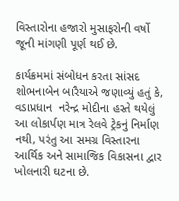વિસ્તારોના હજારો મુસાફરોની વર્ષો જૂની માંગણી પૂર્ણ થઈ છે.

કાર્યક્રમમાં સંબોધન કરતા સાંસદ  શોભનાબેન બારૈયાએ જણાવ્યું હતું કે, વડાપ્રધાન  નરેન્દ્ર મોદીના હસ્તે થયેલું આ લોકાર્પણ માત્ર રેલવે ટ્રેકનું નિર્માણ નથી, પરંતુ આ સમગ્ર વિસ્તારના આર્થિક અને સામાજિક વિકાસના દ્વાર ખોલનારી ઘટના છે.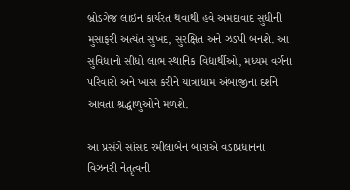બ્રોડગેજ લાઇન કાર્યરત થવાથી હવે અમદાવાદ સુધીની મુસાફરી અત્યંત સુખદ, સુરક્ષિત અને ઝડપી બનશે. આ સુવિધાનો સીધો લાભ સ્થાનિક વિદ્યાર્થીઓ, મધ્યમ વર્ગના પરિવારો અને ખાસ કરીને યાત્રાધામ અંબાજીના દર્શને આવતા શ્રદ્ધાળુઓને મળશે.

આ પ્રસંગે સાંસદ રમીલાબેન બારાએ વડાપ્રધાનના વિઝનરી નેતૃત્વની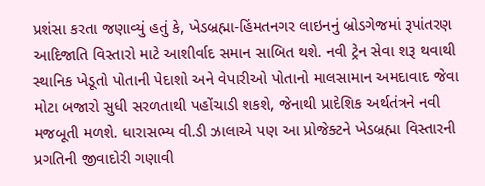પ્રશંસા કરતા જણાવ્યું હતું કે, ખેડબ્રહ્મા-હિંમતનગર લાઇનનું બ્રોડગેજમાં રૂપાંતરણ આદિજાતિ વિસ્તારો માટે આશીર્વાદ સમાન સાબિત થશે. નવી ટ્રેન સેવા શરૂ થવાથી સ્થાનિક ખેડૂતો પોતાની પેદાશો અને વેપારીઓ પોતાનો માલસામાન અમદાવાદ જેવા મોટા બજારો સુધી સરળતાથી પહોંચાડી શકશે, જેનાથી પ્રાદેશિક અર્થતંત્રને નવી મજબૂતી મળશે. ધારાસભ્ય વી.ડી ઝાલાએ પણ આ પ્રોજેક્ટને ખેડબ્રહ્મા વિસ્તારની પ્રગતિની જીવાદોરી ગણાવી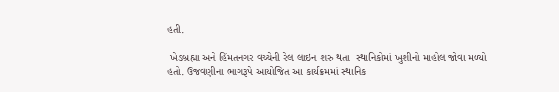હતી.

 ખેડબ્રહ્મા અને હિંમતનગર વચ્ચેની રેલ લાઇન શરુ થતા  સ્થાનિકોમાં ખુશીનો માહોલ જોવા મળ્યો હતો. ઉજવણીના ભાગરૂપે આયોજિત આ કાર્યક્રમમાં સ્થાનિક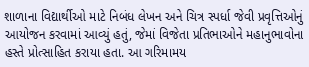શાળાના વિદ્યાર્થીઓ માટે નિબંધ લેખન અને ચિત્ર સ્પર્ધા જેવી પ્રવૃત્તિઓનું આયોજન કરવામાં આવ્યું હતું, જેમાં વિજેતા પ્રતિભાઓને મહાનુભાવોના હસ્તે પ્રોત્સાહિત કરાયા હતા. આ ગરિમામય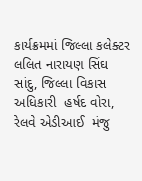કાર્યક્રમમાં જિલ્લા કલેક્ટર  લલિત નારાયણ સિંઘ સાંદુ, જિલ્લા વિકાસ અધિકારી  હર્ષદ વોરા, રેલવે એડીઆઈ  મંજુ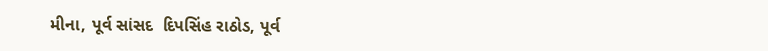મીના, પૂર્વ સાંસદ  દિપસિંહ રાઠોડ, પૂર્વ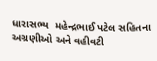ધારાસભ્ય  મહેન્દ્રભાઈ પટેલ સહિતના અગ્રણીઓ અને વહીવટી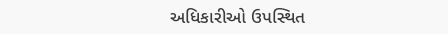અધિકારીઓ ઉપસ્થિત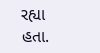રહ્યા હતા.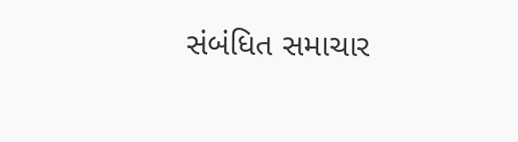સંબંધિત સમાચાર